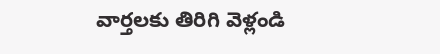వార్తలకు తిరిగి వెళ్లండి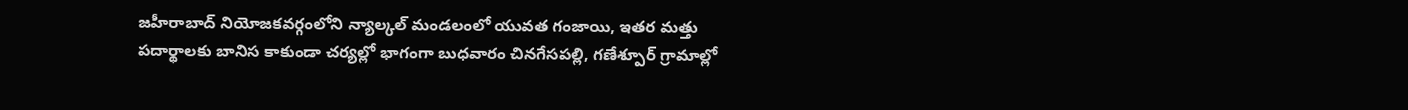జహీరాబాద్ నియోజకవర్గంలోని న్యాల్కల్ మండలంలో యువత గంజాయి, ఇతర మత్తు పదార్థాలకు బానిస కాకుండా చర్యల్లో భాగంగా బుధవారం చినగేసపల్లి, గణేశ్పూర్ గ్రామాల్లో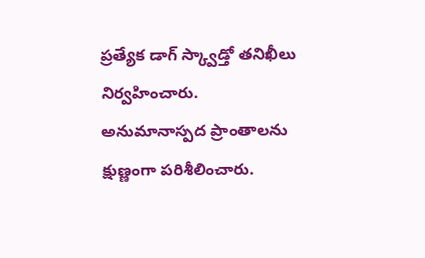ప్రత్యేక డాగ్ స్క్వాడ్తో తనిఖీలు నిర్వహించారు.
అనుమానాస్పద ప్రాంతాలను క్షుణ్ణంగా పరిశీలించారు.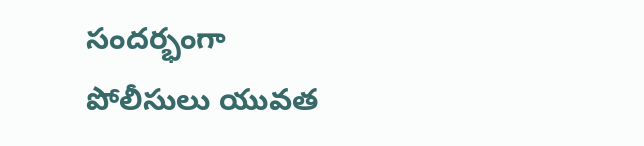సందర్భంగా పోలీసులు యువత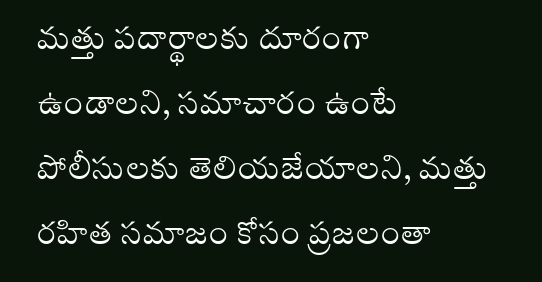మత్తు పదార్థాలకు దూరంగా ఉండాలని, సమాచారం ఉంటే పోలీసులకు తెలియజేయాలని, మత్తు రహిత సమాజం కోసం ప్రజలంతా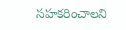సహకరించాలని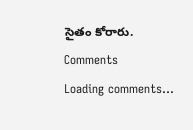సైతం కోరారు.
Comments
Loading comments...